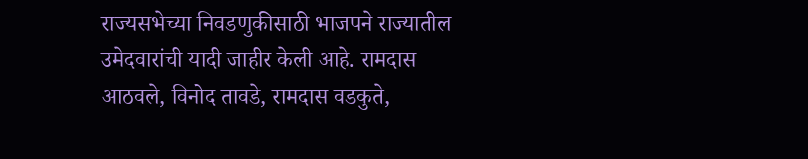राज्यसभेच्या निवडणुकीसाठी भाजपने राज्यातील उमेदवारांची यादी जाहीर केली आहे. रामदास आठवले, विनोद तावडे, रामदास वडकुते,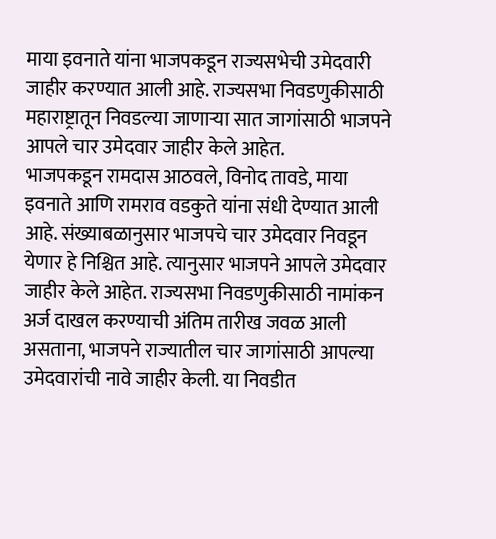माया इवनाते यांना भाजपकडून राज्यसभेची उमेदवारी जाहीर करण्यात आली आहे. राज्यसभा निवडणुकीसाठी महाराष्ट्रातून निवडल्या जाणाऱ्या सात जागांसाठी भाजपने आपले चार उमेदवार जाहीर केले आहेत.
भाजपकडून रामदास आठवले, विनोद तावडे, माया इवनाते आणि रामराव वडकुते यांना संधी देण्यात आली आहे. संख्याबळानुसार भाजपचे चार उमेदवार निवडून येणार हे निश्चित आहे. त्यानुसार भाजपने आपले उमेदवार जाहीर केले आहेत. राज्यसभा निवडणुकीसाठी नामांकन अर्ज दाखल करण्याची अंतिम तारीख जवळ आली असताना, भाजपने राज्यातील चार जागांसाठी आपल्या उमेदवारांची नावे जाहीर केली. या निवडीत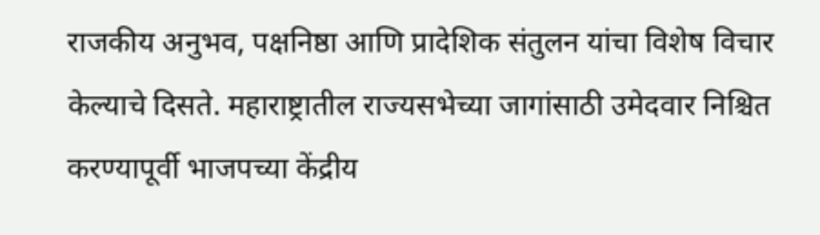राजकीय अनुभव, पक्षनिष्ठा आणि प्रादेशिक संतुलन यांचा विशेष विचार केल्याचे दिसते. महाराष्ट्रातील राज्यसभेच्या जागांसाठी उमेदवार निश्चित करण्यापूर्वी भाजपच्या केंद्रीय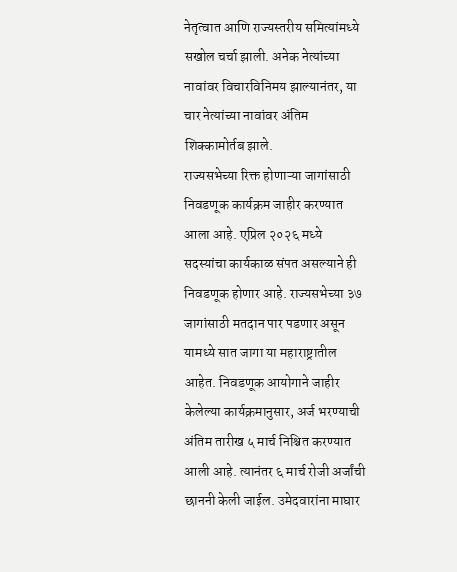नेतृत्वात आणि राज्यस्तरीय समित्यांमध्ये सखोल चर्चा झाली. अनेक नेत्यांच्या नावांवर विचारविनिमय झाल्यानंतर, या चार नेत्यांच्या नावांवर अंतिम शिक्कामोर्तब झाले.
राज्यसभेच्या रिक्त होणाऱ्या जागांसाठी निवडणूक कार्यक्रम जाहीर करण्यात आला आहे. एप्रिल २०२६ मध्ये सदस्यांचा कार्यकाळ संपत असल्याने ही निवडणूक होणार आहे. राज्यसभेच्या ३७ जागांसाठी मतदान पार पडणार असून यामध्ये सात जागा या महाराष्ट्रातील आहेत. निवडणूक आयोगाने जाहीर केलेल्या कार्यक्रमानुसार, अर्ज भरण्याची अंतिम तारीख ५ मार्च निश्चित करण्यात आली आहे. त्यानंतर ६ मार्च रोजी अर्जांची छाननी केली जाईल. उमेदवारांना माघार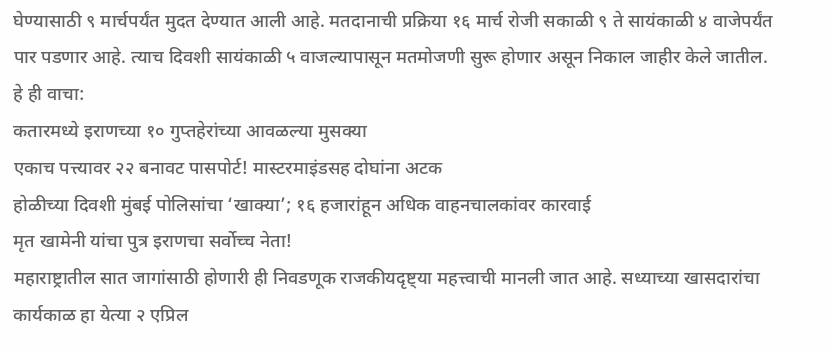घेण्यासाठी ९ मार्चपर्यंत मुदत देण्यात आली आहे. मतदानाची प्रक्रिया १६ मार्च रोजी सकाळी ९ ते सायंकाळी ४ वाजेपर्यंत पार पडणार आहे. त्याच दिवशी सायंकाळी ५ वाजल्यापासून मतमोजणी सुरू होणार असून निकाल जाहीर केले जातील.
हे ही वाचा:
कतारमध्ये इराणच्या १० गुप्तहेरांच्या आवळल्या मुसक्या
एकाच पत्त्यावर २२ बनावट पासपोर्ट! मास्टरमाइंडसह दोघांना अटक
होळीच्या दिवशी मुंबई पोलिसांचा ‘खाक्या’; १६ हजारांहून अधिक वाहनचालकांवर कारवाई
मृत खामेनी यांचा पुत्र इराणचा सर्वोच्च नेता!
महाराष्ट्रातील सात जागांसाठी होणारी ही निवडणूक राजकीयदृष्ट्या महत्त्वाची मानली जात आहे. सध्याच्या खासदारांचा कार्यकाळ हा येत्या २ एप्रिल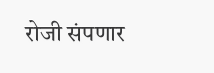रोजी संपणार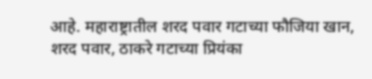आहे. महाराष्ट्रातील शरद पवार गटाच्या फौजिया खान, शरद पवार, ठाकरे गटाच्या प्रियंका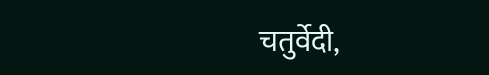चतुर्वेदी,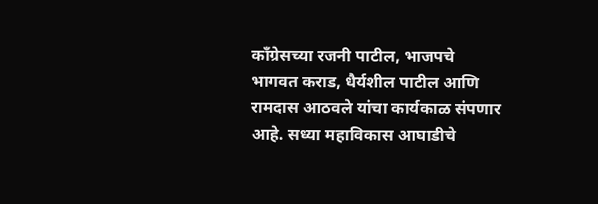काँग्रेसच्या रजनी पाटील, भाजपचे भागवत कराड, धैर्यशील पाटील आणि रामदास आठवले यांचा कार्यकाळ संपणार आहे. सध्या महाविकास आघाडीचे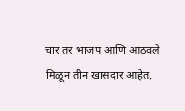चार तर भाजप आणि आठवले मिळून तीन खासदार आहेत.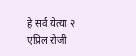हे सर्व येत्या २ एप्रिल रोजी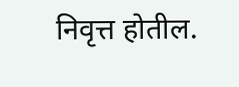निवृत्त होतील.